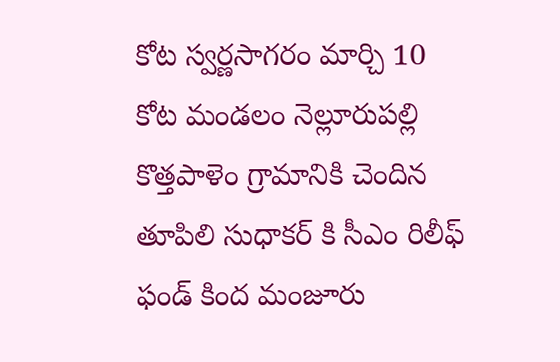కోట స్వర్ణసాగరం మార్చి 10
కోట మండలం నెల్లూరుపల్లి కొత్తపాళెం గ్రామానికి చెందిన తూపిలి సుధాకర్ కి సీఎం రిలీఫ్ ఫండ్ కింద మంజూరు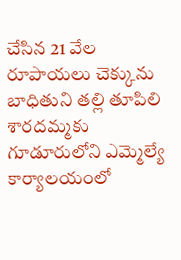చేసిన 21 వేల రూపాయలు చెక్కును బాధితుని తల్లి తూపిలి శారదమ్మకు గూడూరులోని ఎమ్మెల్యే కార్యాలయంలో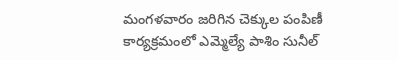మంగళవారం జరిగిన చెక్కుల పంపిణీ కార్యక్రమంలో ఎమ్మెల్యే పాశిం సునీల్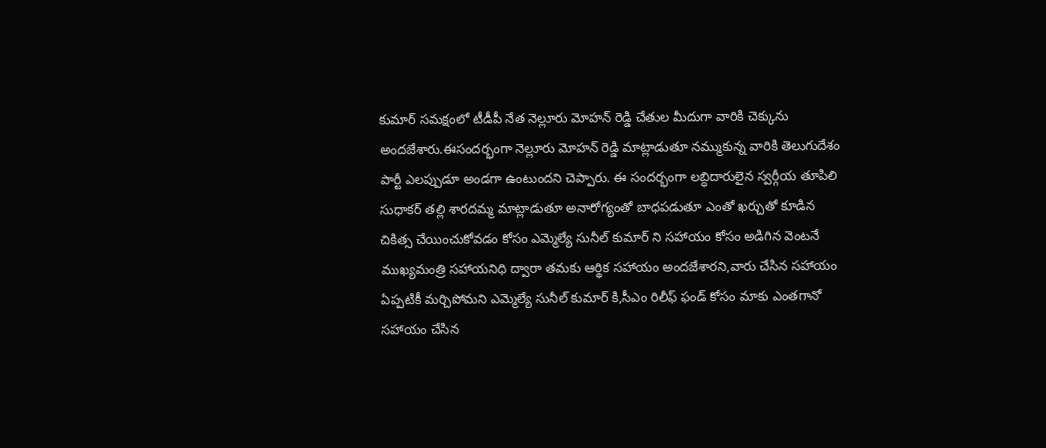కుమార్ సమక్షంలో టీడీపీ నేత నెల్లూరు మోహన్ రెడ్డి చేతుల మీదుగా వారికి చెక్కును అందజేశారు.ఈసందర్భంగా నెల్లూరు మోహన్ రెడ్డి మాట్లాడుతూ నమ్ముకున్న వారికి తెలుగుదేశం పార్టీ ఎలప్పుడూ అండగా ఉంటుందని చెప్పారు. ఈ సందర్భంగా లబ్ధిదారులైన స్వర్గీయ తూపిలి సుధాకర్ తల్లి శారదమ్మ మాట్లాడుతూ అనారోగ్యంతో బాధపడుతూ ఎంతో ఖర్చుతో కూడిన చికిత్స చేయించుకోవడం కోసం ఎమ్మెల్యే సునీల్ కుమార్ ని సహాయం కోసం అడిగిన వెంటనే ముఖ్యమంత్రి సహాయనిధి ద్వారా తమకు ఆర్థిక సహాయం అందజేశారని,వారు చేసిన సహాయం ఏప్పటికీ మర్చిపోమని ఎమ్మెల్యే సునీల్ కుమార్ కి,సీఎం రిలీఫ్ ఫండ్ కోసం మాకు ఎంతగానో సహాయం చేసిన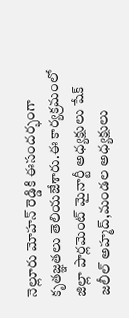నెల్లూరు మోహన్ రెడ్డికి ఈసందర్భంగా కృతజ్ఞతలు తెలియజేశారు.ఈ కార్యక్రమంలో జిల్లా పార్లమెంట్ మైనార్టీ అధ్యక్షులు షేక్ జలీల్ అహ్మద్,మండల అధ్యక్షులు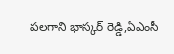పలగాని భాస్కర్ రెడ్డి,ఏఎంసీ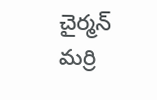చైర్మన్ మర్రి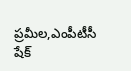ప్రమీల,ఎంపీటీసీ షేక్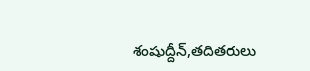శంషుద్దీన్,తదితరులు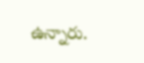ఉన్నారు.